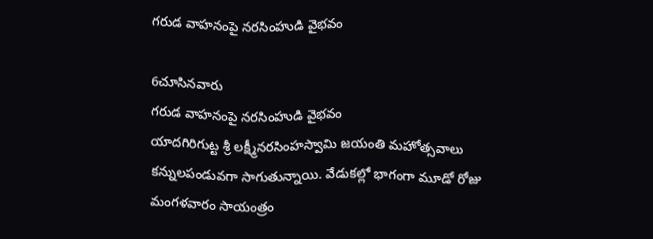గరుడ వాహనంపై నరసింహుడి వైభవం

6చూసినవారు
గరుడ వాహనంపై నరసింహుడి వైభవం
యాదగిరిగుట్ట శ్రీ లక్ష్మీనరసింహస్వామి జయంతి మహోత్సవాలు కన్నులపండువగా సాగుతున్నాయి. వేడుకల్లో భాగంగా మూడో రోజు మంగళవారం సాయంత్రం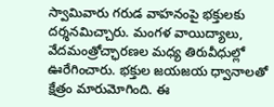స్వామివారు గరుడ వాహనంపై భక్తులకు దర్శనమిచ్చారు. మంగళ వాయిద్యాలు, వేదమంత్రోచ్ఛారణల మధ్య తిరువీధుల్లో ఊరేగించారు. భక్తుల జయజయ ధ్వానాలతో క్షేత్రం మారుమోగింది. ఈ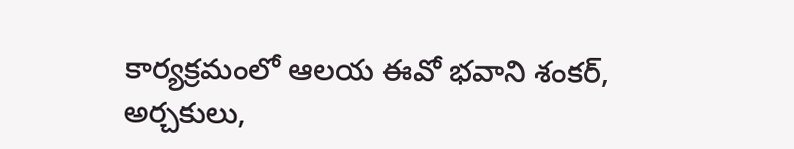కార్యక్రమంలో ఆలయ ఈవో భవాని శంకర్, అర్చకులు,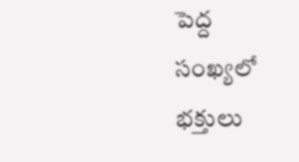పెద్ద సంఖ్యలో భక్తులు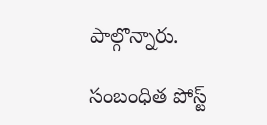పాల్గొన్నారు.

సంబంధిత పోస్ట్